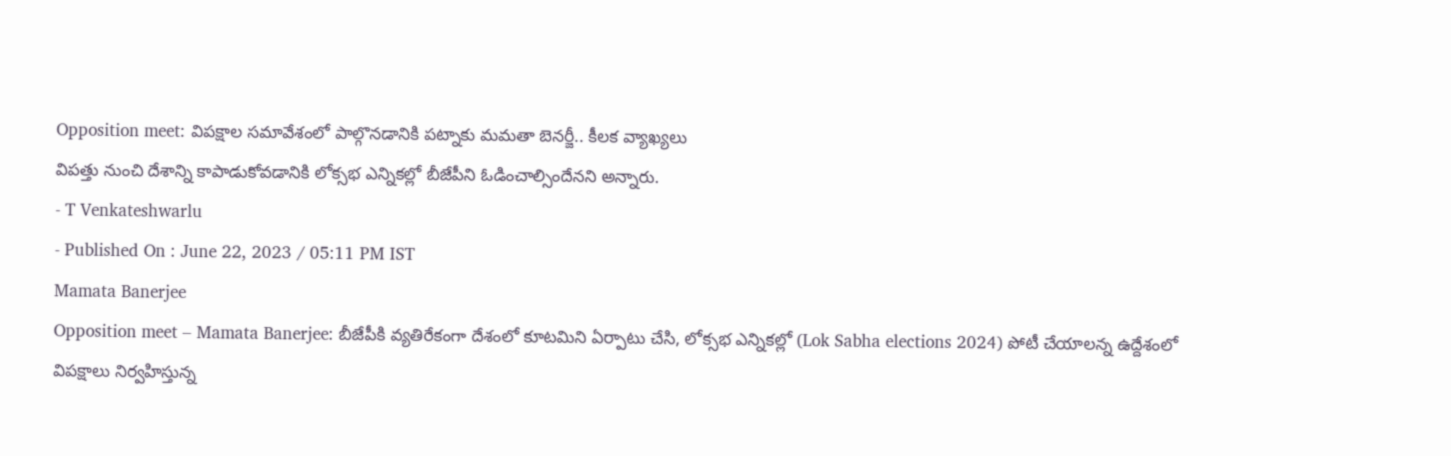Opposition meet: విపక్షాల సమావేశంలో పాల్గొనడానికి పట్నాకు మమతా బెనర్జీ.. కీలక వ్యాఖ్యలు
విపత్తు నుంచి దేశాన్ని కాపాడుకోవడానికి లోక్సభ ఎన్నికల్లో బీజేపీని ఓడించాల్సిందేనని అన్నారు.
- T Venkateshwarlu
- Published On : June 22, 2023 / 05:11 PM IST
Mamata Banerjee
Opposition meet – Mamata Banerjee: బీజేపీకి వ్యతిరేకంగా దేశంలో కూటమిని ఏర్పాటు చేసి, లోక్సభ ఎన్నికల్లో (Lok Sabha elections 2024) పోటీ చేయాలన్న ఉద్దేశంలో విపక్షాలు నిర్వహిస్తున్న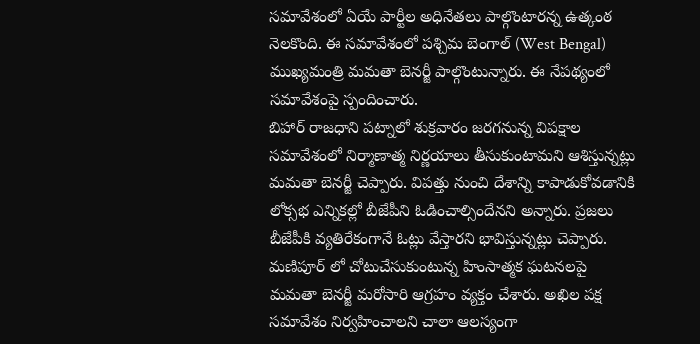సమావేశంలో ఏయే పార్టీల అధినేతలు పాల్గొంటారన్న ఉత్కంఠ నెలకొంది. ఈ సమావేశంలో పశ్చిమ బెంగాల్ (West Bengal) ముఖ్యమంత్రి మమతా బెనర్జీ పాల్గొంటున్నారు. ఈ నేపథ్యంలో సమావేశంపై స్పందించారు.
బిహార్ రాజధాని పట్నాలో శుక్రవారం జరగనున్న విపక్షాల సమావేశంలో నిర్మాణాత్మ నిర్ణయాలు తీసుకుంటామని ఆశిస్తున్నట్లు మమతా బెనర్జీ చెప్పారు. విపత్తు నుంచి దేశాన్ని కాపాడుకోవడానికి లోక్సభ ఎన్నికల్లో బీజేపీని ఓడించాల్సిందేనని అన్నారు. ప్రజలు బీజేపీకి వ్యతిరేకంగానే ఓట్లు వేస్తారని భావిస్తున్నట్లు చెప్పారు.
మణిపూర్ లో చోటుచేసుకుంటున్న హింసాత్మక ఘటనలపై మమతా బెనర్జీ మరోసారి ఆగ్రహం వ్యక్తం చేశారు. అఖిల పక్ష సమావేశం నిర్వహించాలని చాలా ఆలస్యంగా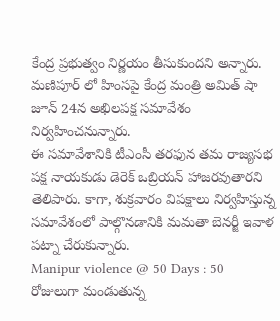కేంద్ర ప్రభుత్వం నిర్ణయం తీసుకుందని అన్నారు. మణిపూర్ లో హింసపై కేంద్ర మంత్రి అమిత్ షా జూన్ 24న అఖిలపక్ష సమావేశం నిర్వహించనున్నారు.
ఈ సమావేశానికి టీఎంసీ తరఫున తమ రాజ్యసభ పక్ష నాయకుడు డెరెక్ ఒబ్రియన్ హాజరవుతారని తెలిపారు. కాగా, శుక్రవారం విపక్షాలు నిర్వహిస్తున్న సమావేశంలో పాల్గొనడానికి మమతా బెనర్జీ ఇవాళ పట్నా చేరుకున్నారు.
Manipur violence @ 50 Days : 50 రోజులుగా మండుతున్న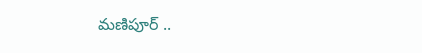మణిపూర్ ..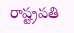రాష్ట్రపతి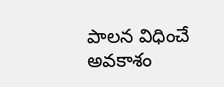పాలన విధించే అవకాశం